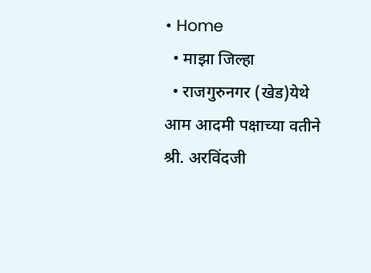• Home
  • माझा जिल्हा
  • राजगुरुनगर (खेड)येथे आम आदमी पक्षाच्या वतीने श्री. अरविंदजी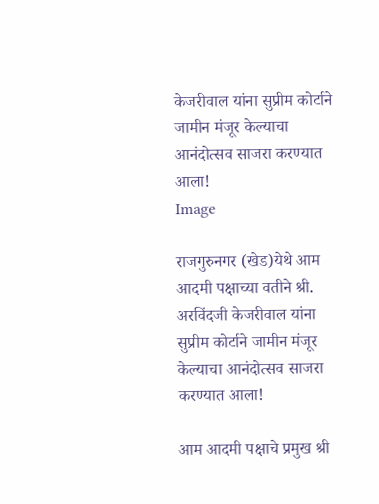केजरीवाल यांना सुप्रीम कोर्टाने जामीन मंजूर केल्याचा आनंदोत्सव साजरा करण्यात आला!
Image

राजगुरुनगर (खेड)येथे आम आदमी पक्षाच्या वतीने श्री. अरविंदजी केजरीवाल यांना सुप्रीम कोर्टाने जामीन मंजूर केल्याचा आनंदोत्सव साजरा करण्यात आला!

आम आदमी पक्षाचे प्रमुख श्री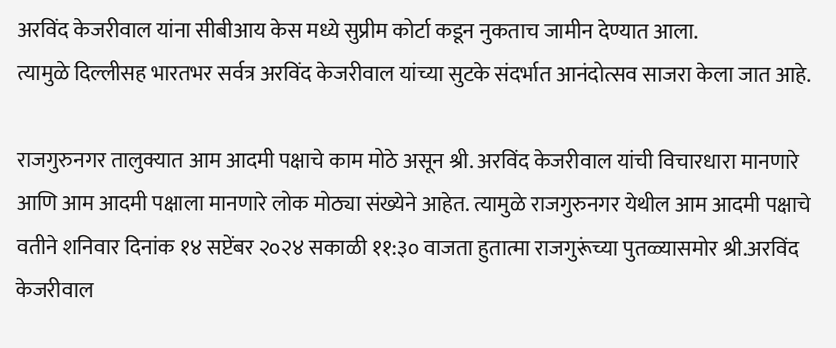अरविंद केजरीवाल यांना सीबीआय केस मध्ये सुप्रीम कोर्टा कडून नुकताच जामीन देण्यात आला.
त्यामुळे दिल्लीसह भारतभर सर्वत्र अरविंद केजरीवाल यांच्या सुटके संदर्भात आनंदोत्सव साजरा केला जात आहे.

राजगुरुनगर तालुक्यात आम आदमी पक्षाचे काम मोठे असून श्री. अरविंद केजरीवाल यांची विचारधारा मानणारे आणि आम आदमी पक्षाला मानणारे लोक मोठ्या संख्येने आहेत. त्यामुळे राजगुरुनगर येथील आम आदमी पक्षाचे वतीने शनिवार दिनांक १४ सप्टेंबर २०२४ सकाळी ११:३० वाजता हुतात्मा राजगुरूंच्या पुतळ्यासमोर श्री.अरविंद केजरीवाल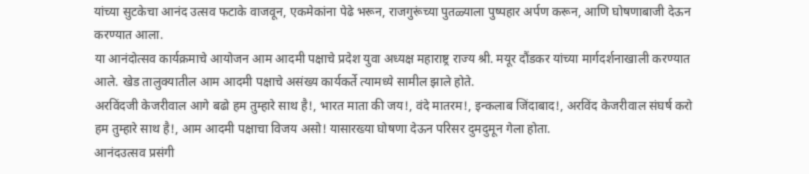यांच्या सुटकेचा आनंद उत्सव फटाके वाजवून, एकमेकांना पेढे भरून, राजगुरूंच्या पुतळ्याला पुष्पहार अर्पण करून, आणि घोषणाबाजी देऊन करण्यात आला.
या आनंदोत्सव कार्यक्रमाचे आयोजन आम आदमी पक्षाचे प्रदेश युवा अध्यक्ष महाराष्ट्र राज्य श्री. मयूर दौंडकर यांच्या मार्गदर्शनाखाली करण्यात आले. खेड तालुक्यातील आम आदमी पक्षाचे असंख्य कार्यकर्ते त्यामध्ये सामील झाले होते.
अरविंदजी केजरीवाल आगे बढो हम तुम्हारे साथ है!, भारत माता की जय!, वंदे मातरम!, इन्कलाब जिंदाबाद!, अरविंद केजरीवाल संघर्ष करो हम तुम्हारे साथ है!, आम आदमी पक्षाचा विजय असो! यासारख्या घोषणा देऊन परिसर दुमदुमून गेला होता.
आनंदउत्सव प्रसंगी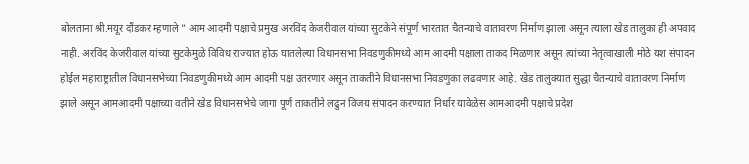बोलताना श्री.मयूर दौंडकर म्हणाले ” आम आदमी पक्षाचे प्रमुख अरविंद केजरीवाल यांच्या सुटकेने संपूर्ण भारतात चैतन्याचे वातावरण निर्माण झाला असून त्याला खेड तालुका ही अपवाद नाही. अरविंद केजरीवाल यांच्या सुटकेमुळे विविध राज्यात होऊ घातलेल्या विधानसभा निवडणुकीमध्ये आम आदमी पक्षाला ताकद मिळणार असून त्यांच्या नेतृत्वाखाली मोठे यश संपादन होईल महाराष्ट्रातील विधानसभेच्या निवडणुकीमध्ये आम आदमी पक्ष उतरणार असून ताकतीने विधानसभा निवडणुका लढवणार आहे. खेड तालुक्यात सुद्धा चैतन्याचे वातावरण निर्माण झाले असून आमआदमी पक्षाच्या वतीने खेड विधानसभेचे जागा पूर्ण ताकतीने लढुन विजय संपादन करण्यात निर्धार यावेळेस आमआदमी पक्षाचे प्रदेश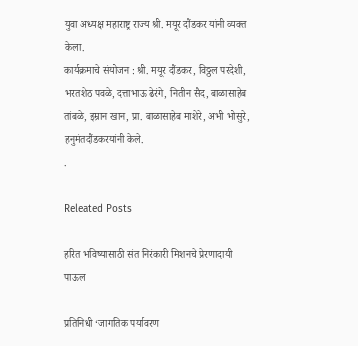युवा अध्यक्ष महाराष्ट्र राज्य श्री. मयूर दौंडकर यांनी व्यक्त केला.
कार्यक्रमाचे संयोजन : श्री. मयूर दौंडकर, विठ्ठल परदेशी, भरतशेठ पवळे, दत्ताभाऊ ढेरंगे, नितीन सैद, बाळासाहेब तांबळे, इम्रान खान, प्रा. बाळासाहेब माशेरे, अभी भोसुरे, हनुमंतदौंडकरयांनी केले.
.

Releated Posts

हरित भविष्यासाठी संत निरंकारी मिशनचे प्रेरणादायी पाऊल

प्रतिनिधी ‘जागतिक पर्यावरण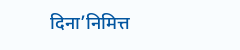दिना’निमित्त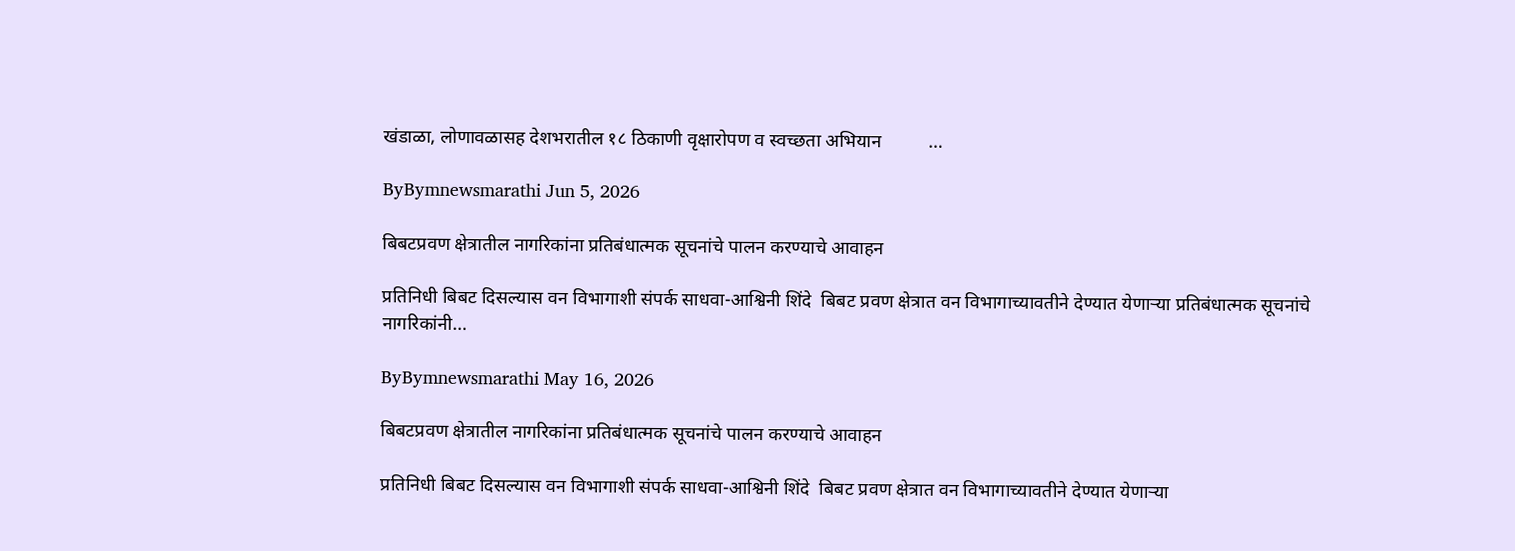खंडाळा, लोणावळासह देशभरातील १८ ठिकाणी वृक्षारोपण व स्वच्छता अभियान          …

ByBymnewsmarathi Jun 5, 2026

बिबटप्रवण क्षेत्रातील नागरिकांना प्रतिबंधात्मक सूचनांचे पालन करण्याचे आवाहन

प्रतिनिधी बिबट दिसल्यास वन विभागाशी संपर्क साधवा-आश्विनी शिंदे  बिबट प्रवण क्षेत्रात वन विभागाच्यावतीने देण्यात येणाऱ्या प्रतिबंधात्मक सूचनांचे नागरिकांनी…

ByBymnewsmarathi May 16, 2026

बिबटप्रवण क्षेत्रातील नागरिकांना प्रतिबंधात्मक सूचनांचे पालन करण्याचे आवाहन

प्रतिनिधी बिबट दिसल्यास वन विभागाशी संपर्क साधवा-आश्विनी शिंदे  बिबट प्रवण क्षेत्रात वन विभागाच्यावतीने देण्यात येणाऱ्या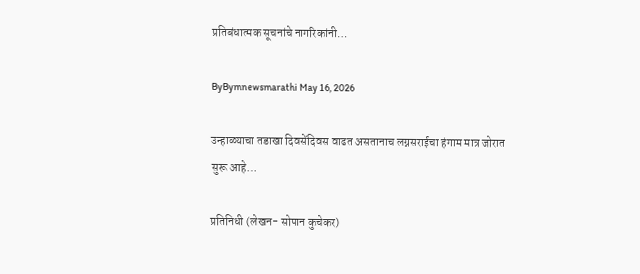प्रतिबंधात्मक सूचनांचे नागरिकांनी…

ByBymnewsmarathi May 16, 2026

उन्हाळ्याचा तडाखा दिवसेंदिवस वाढत असतानाच लग्नसराईचा हंगाम मात्र जोरात सुरू आहे…

प्रतिनिधी (लेखन- सोपान कुचेकर)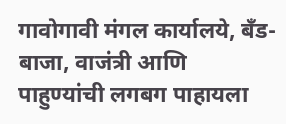गावोगावी मंगल कार्यालये, बँड-बाजा, वाजंत्री आणि पाहुण्यांची लगबग पाहायला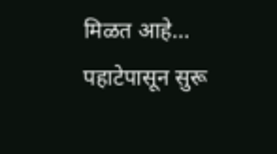मिळत आहे… पहाटेपासून सुरू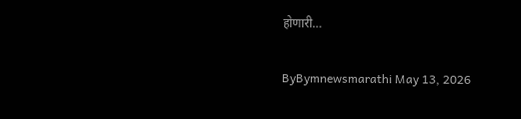होणारी…

ByBymnewsmarathi May 13, 2026